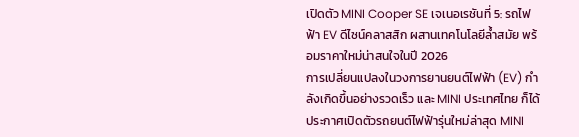เปิดตัว MINI Cooper SE เจเนอเรชันที่ 5: รถไฟฟ้า EV ดีไซน์คลาสสิก ผสานเทคโนโลยีล้ำสมัย พร้อมราคาใหม่น่าสนใจในปี 2026
การเปลี่ยนแปลงในวงการยานยนต์ไฟฟ้า (EV) กำลังเกิดขึ้นอย่างรวดเร็ว และ MINI ประเทศไทย ก็ได้ประกาศเปิดตัวรถยนต์ไฟฟ้ารุ่นใหม่ล่าสุด MINI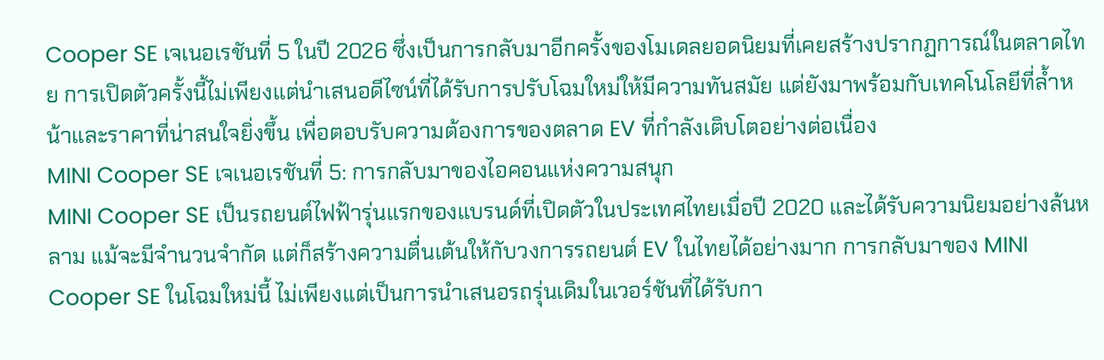Cooper SE เจเนอเรชันที่ 5 ในปี 2026 ซึ่งเป็นการกลับมาอีกครั้งของโมเดลยอดนิยมที่เคยสร้างปรากฏการณ์ในตลาดไทย การเปิดตัวครั้งนี้ไม่เพียงแต่นำเสนอดีไซน์ที่ได้รับการปรับโฉมใหม่ให้มีความทันสมัย แต่ยังมาพร้อมกับเทคโนโลยีที่ล้ำหน้าและราคาที่น่าสนใจยิ่งขึ้น เพื่อตอบรับความต้องการของตลาด EV ที่กำลังเติบโตอย่างต่อเนื่อง
MINI Cooper SE เจเนอเรชันที่ 5: การกลับมาของไอคอนแห่งความสนุก
MINI Cooper SE เป็นรถยนต์ไฟฟ้ารุ่นแรกของแบรนด์ที่เปิดตัวในประเทศไทยเมื่อปี 2020 และได้รับความนิยมอย่างล้นหลาม แม้จะมีจำนวนจำกัด แต่ก็สร้างความตื่นเต้นให้กับวงการรถยนต์ EV ในไทยได้อย่างมาก การกลับมาของ MINI Cooper SE ในโฉมใหม่นี้ ไม่เพียงแต่เป็นการนำเสนอรถรุ่นเดิมในเวอร์ชันที่ได้รับกา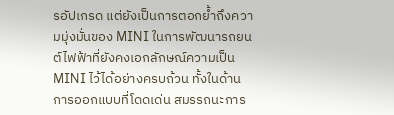รอัปเกรด แต่ยังเป็นการตอกย้ำถึงความมุ่งมั่นของ MINI ในการพัฒนารถยนต์ไฟฟ้าที่ยังคงเอกลักษณ์ความเป็น MINI ไว้ได้อย่างครบถ้วน ทั้งในด้านการออกแบบที่โดดเด่น สมรรถนะการ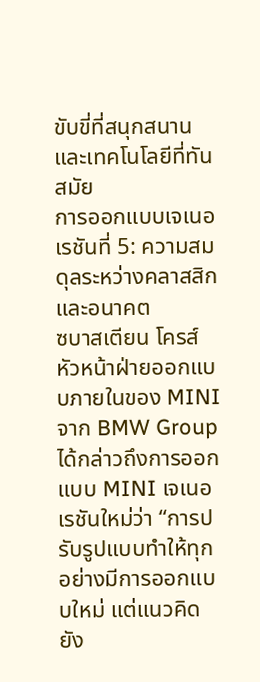ขับขี่ที่สนุกสนาน และเทคโนโลยีที่ทันสมัย
การออกแบบเจเนอเรชันที่ 5: ความสมดุลระหว่างคลาสสิกและอนาคต
ซบาสเตียน โครส์ หัวหน้าฝ่ายออกแบบภายในของ MINI จาก BMW Group ได้กล่าวถึงการออกแบบ MINI เจเนอเรชันใหม่ว่า “การปรับรูปแบบทำให้ทุกอย่างมีการออกแบบใหม่ แต่แนวคิดยัง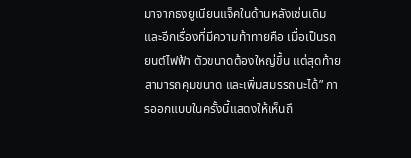มาจากธงยูเนียนแจ็คในด้านหลังเช่นเดิม และอีกเรื่องที่มีความท้าทายคือ เมื่อเป็นรถยนต์ไฟฟ้า ตัวขนาดต้องใหญ่ขึ้น แต่สุดท้ายสามารถคุมขนาด และเพิ่มสมรรถนะได้” การออกแบบในครั้งนี้แสดงให้เห็นถึ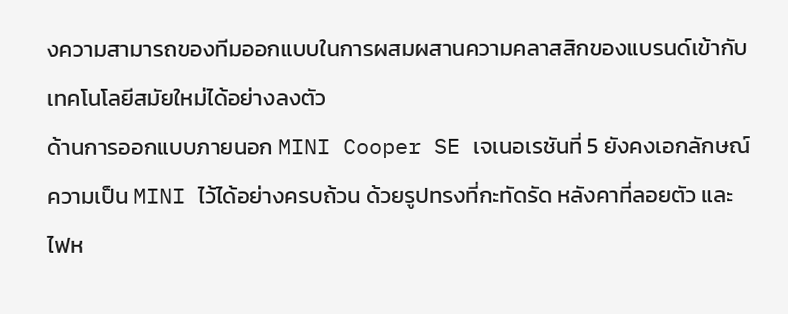งความสามารถของทีมออกแบบในการผสมผสานความคลาสสิกของแบรนด์เข้ากับเทคโนโลยีสมัยใหม่ได้อย่างลงตัว
ด้านการออกแบบภายนอก MINI Cooper SE เจเนอเรชันที่ 5 ยังคงเอกลักษณ์ความเป็น MINI ไว้ได้อย่างครบถ้วน ด้วยรูปทรงที่กะทัดรัด หลังคาที่ลอยตัว และไฟห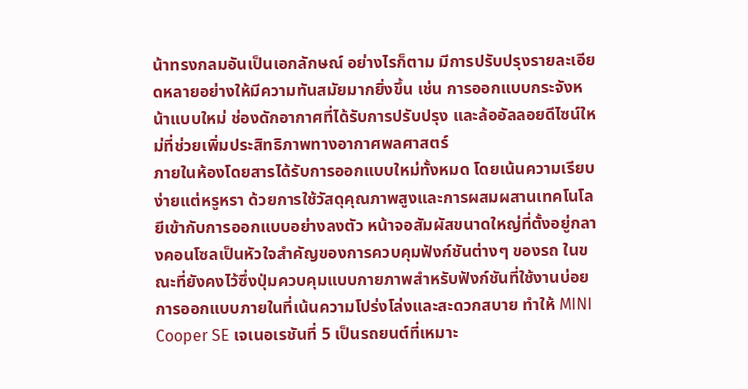น้าทรงกลมอันเป็นเอกลักษณ์ อย่างไรก็ตาม มีการปรับปรุงรายละเอียดหลายอย่างให้มีความทันสมัยมากยิ่งขึ้น เช่น การออกแบบกระจังหน้าแบบใหม่ ช่องดักอากาศที่ได้รับการปรับปรุง และล้ออัลลอยดีไซน์ใหม่ที่ช่วยเพิ่มประสิทธิภาพทางอากาศพลศาสตร์
ภายในห้องโดยสารได้รับการออกแบบใหม่ทั้งหมด โดยเน้นความเรียบง่ายแต่หรูหรา ด้วยการใช้วัสดุคุณภาพสูงและการผสมผสานเทคโนโลยีเข้ากับการออกแบบอย่างลงตัว หน้าจอสัมผัสขนาดใหญ่ที่ตั้งอยู่กลางคอนโซลเป็นหัวใจสำคัญของการควบคุมฟังก์ชันต่างๆ ของรถ ในขณะที่ยังคงไว้ซึ่งปุ่มควบคุมแบบกายภาพสำหรับฟังก์ชันที่ใช้งานบ่อย การออกแบบภายในที่เน้นความโปร่งโล่งและสะดวกสบาย ทำให้ MINI Cooper SE เจเนอเรชันที่ 5 เป็นรถยนต์ที่เหมาะ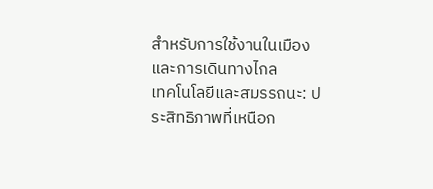สำหรับการใช้งานในเมืองและการเดินทางไกล
เทคโนโลยีและสมรรถนะ: ประสิทธิภาพที่เหนือก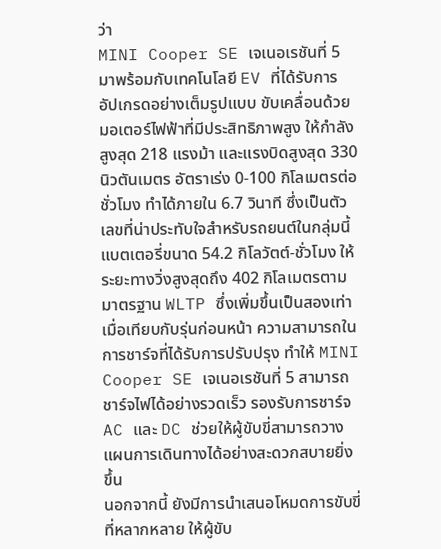ว่า
MINI Cooper SE เจเนอเรชันที่ 5 มาพร้อมกับเทคโนโลยี EV ที่ได้รับการอัปเกรดอย่างเต็มรูปแบบ ขับเคลื่อนด้วยมอเตอร์ไฟฟ้าที่มีประสิทธิภาพสูง ให้กำลังสูงสุด 218 แรงม้า และแรงบิดสูงสุด 330 นิวตันเมตร อัตราเร่ง 0-100 กิโลเมตรต่อชั่วโมง ทำได้ภายใน 6.7 วินาที ซึ่งเป็นตัวเลขที่น่าประทับใจสำหรับรถยนต์ในกลุ่มนี้
แบตเตอรี่ขนาด 54.2 กิโลวัตต์-ชั่วโมง ให้ระยะทางวิ่งสูงสุดถึง 402 กิโลเมตรตามมาตรฐาน WLTP ซึ่งเพิ่มขึ้นเป็นสองเท่าเมื่อเทียบกับรุ่นก่อนหน้า ความสามารถในการชาร์จที่ได้รับการปรับปรุง ทำให้ MINI Cooper SE เจเนอเรชันที่ 5 สามารถชาร์จไฟได้อย่างรวดเร็ว รองรับการชาร์จ AC และ DC ช่วยให้ผู้ขับขี่สามารถวางแผนการเดินทางได้อย่างสะดวกสบายยิ่งขึ้น
นอกจากนี้ ยังมีการนำเสนอโหมดการขับขี่ที่หลากหลาย ให้ผู้ขับ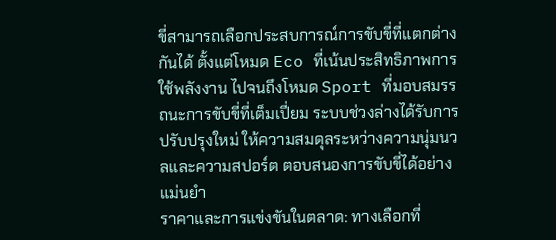ขี่สามารถเลือกประสบการณ์การขับขี่ที่แตกต่างกันได้ ตั้งแต่โหมด Eco ที่เน้นประสิทธิภาพการใช้พลังงาน ไปจนถึงโหมด Sport ที่มอบสมรรถนะการขับขี่ที่เต็มเปี่ยม ระบบช่วงล่างได้รับการปรับปรุงใหม่ ให้ความสมดุลระหว่างความนุ่มนวลและความสปอร์ต ตอบสนองการขับขี่ได้อย่างแม่นยำ
ราคาและการแข่งขันในตลาด: ทางเลือกที่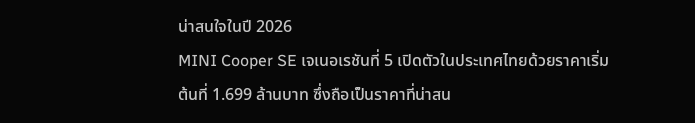น่าสนใจในปี 2026
MINI Cooper SE เจเนอเรชันที่ 5 เปิดตัวในประเทศไทยด้วยราคาเริ่มต้นที่ 1.699 ล้านบาท ซึ่งถือเป็นราคาที่น่าสน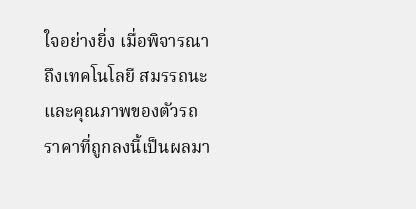ใจอย่างยิ่ง เมื่อพิจารณาถึงเทคโนโลยี สมรรถนะ และคุณภาพของตัวรถ ราคาที่ถูกลงนี้เป็นผลมา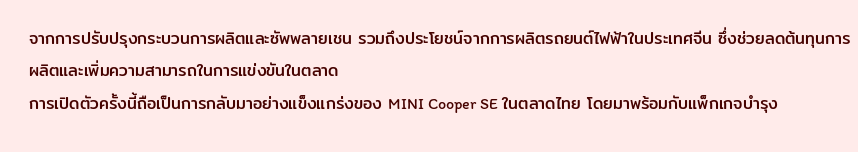จากการปรับปรุงกระบวนการผลิตและซัพพลายเชน รวมถึงประโยชน์จากการผลิตรถยนต์ไฟฟ้าในประเทศจีน ซึ่งช่วยลดต้นทุนการผลิตและเพิ่มความสามารถในการแข่งขันในตลาด
การเปิดตัวครั้งนี้ถือเป็นการกลับมาอย่างแข็งแกร่งของ MINI Cooper SE ในตลาดไทย โดยมาพร้อมกับแพ็กเกจบำรุง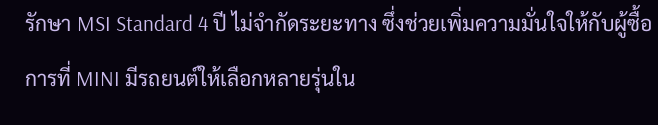รักษา MSI Standard 4 ปี ไม่จำกัดระยะทาง ซึ่งช่วยเพิ่มความมั่นใจให้กับผู้ซื้อ การที่ MINI มีรถยนต์ให้เลือกหลายรุ่นใน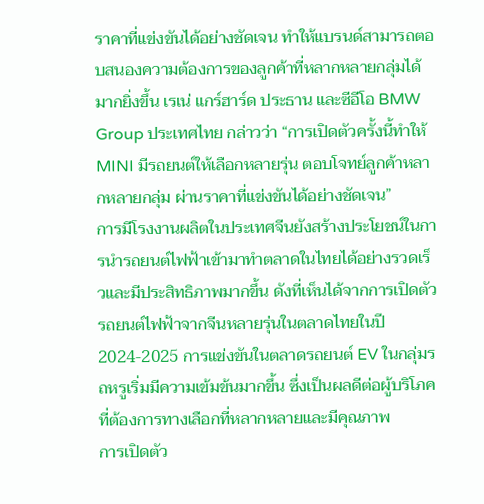ราคาที่แข่งขันได้อย่างชัดเจน ทำให้แบรนด์สามารถตอบสนองความต้องการของลูกค้าที่หลากหลายกลุ่มได้มากยิ่งขึ้น เรเน่ แกร์ฮาร์ด ประธาน และซีอีโอ BMW Group ประเทศไทย กล่าวว่า “การเปิดตัวครั้งนี้ทำให้ MINI มีรถยนต์ให้เลือกหลายรุ่น ตอบโจทย์ลูกค้าหลากหลายกลุ่ม ผ่านราคาที่แข่งขันได้อย่างชัดเจน”
การมีโรงงานผลิตในประเทศจีนยังสร้างประโยชน์ในการนำรถยนต์ไฟฟ้าเข้ามาทำตลาดในไทยได้อย่างรวดเร็วและมีประสิทธิภาพมากขึ้น ดังที่เห็นได้จากการเปิดตัวรถยนต์ไฟฟ้าจากจีนหลายรุ่นในตลาดไทยในปี 2024-2025 การแข่งขันในตลาดรถยนต์ EV ในกลุ่มรถหรูเริ่มมีความเข้มข้นมากขึ้น ซึ่งเป็นผลดีต่อผู้บริโภคที่ต้องการทางเลือกที่หลากหลายและมีคุณภาพ
การเปิดตัว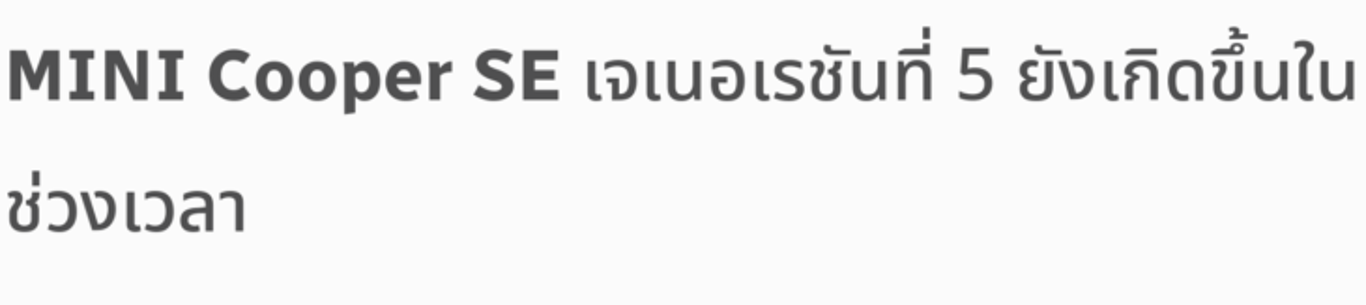MINI Cooper SE เจเนอเรชันที่ 5 ยังเกิดขึ้นในช่วงเวลา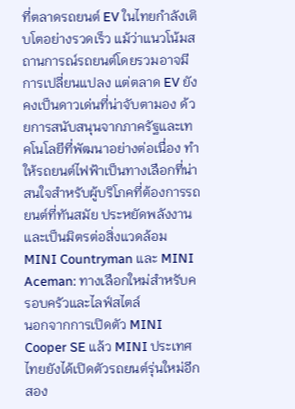ที่ตลาดรถยนต์ EV ในไทยกำลังเติบโตอย่างรวดเร็ว แม้ว่าแนวโน้มสถานการณ์รถยนต์โดยรวมอาจมีการเปลี่ยนแปลง แต่ตลาด EV ยังคงเป็นดาวเด่นที่น่าจับตามอง ด้วยการสนับสนุนจากภาครัฐและเทคโนโลยีที่พัฒนาอย่างต่อเนื่อง ทำให้รถยนต์ไฟฟ้าเป็นทางเลือกที่น่าสนใจสำหรับผู้บริโภคที่ต้องการรถยนต์ที่ทันสมัย ประหยัดพลังงาน และเป็นมิตรต่อสิ่งแวดล้อม
MINI Countryman และ MINI Aceman: ทางเลือกใหม่สำหรับครอบครัวและไลฟ์สไตล์
นอกจากการเปิดตัว MINI Cooper SE แล้ว MINI ประเทศไทยยังได้เปิดตัวรถยนต์รุ่นใหม่อีกสอง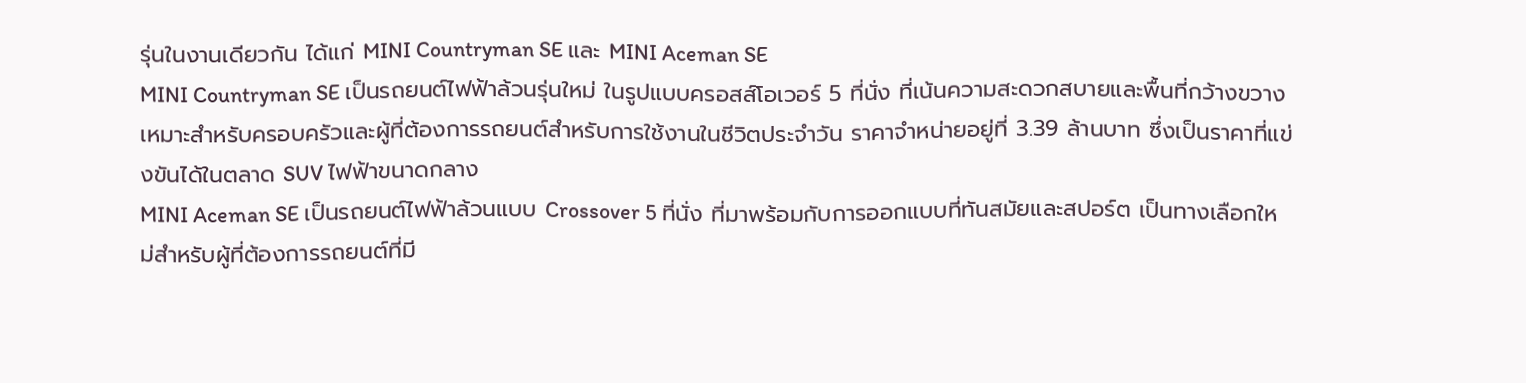รุ่นในงานเดียวกัน ได้แก่ MINI Countryman SE และ MINI Aceman SE
MINI Countryman SE เป็นรถยนต์ไฟฟ้าล้วนรุ่นใหม่ ในรูปแบบครอสส์โอเวอร์ 5 ที่นั่ง ที่เน้นความสะดวกสบายและพื้นที่กว้างขวาง เหมาะสำหรับครอบครัวและผู้ที่ต้องการรถยนต์สำหรับการใช้งานในชีวิตประจำวัน ราคาจำหน่ายอยู่ที่ 3.39 ล้านบาท ซึ่งเป็นราคาที่แข่งขันได้ในตลาด SUV ไฟฟ้าขนาดกลาง
MINI Aceman SE เป็นรถยนต์ไฟฟ้าล้วนแบบ Crossover 5 ที่นั่ง ที่มาพร้อมกับการออกแบบที่ทันสมัยและสปอร์ต เป็นทางเลือกใหม่สำหรับผู้ที่ต้องการรถยนต์ที่มี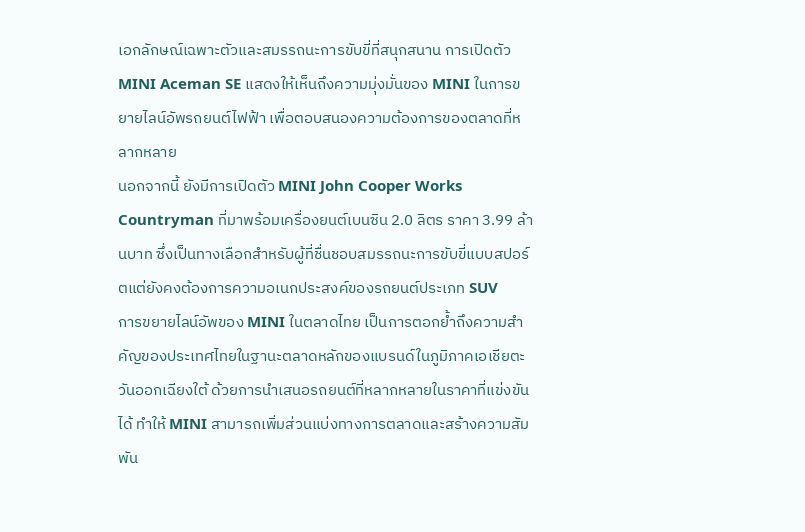เอกลักษณ์เฉพาะตัวและสมรรถนะการขับขี่ที่สนุกสนาน การเปิดตัว MINI Aceman SE แสดงให้เห็นถึงความมุ่งมั่นของ MINI ในการขยายไลน์อัพรถยนต์ไฟฟ้า เพื่อตอบสนองความต้องการของตลาดที่หลากหลาย
นอกจากนี้ ยังมีการเปิดตัว MINI John Cooper Works Countryman ที่มาพร้อมเครื่องยนต์เบนซิน 2.0 ลิตร ราคา 3.99 ล้านบาท ซึ่งเป็นทางเลือกสำหรับผู้ที่ชื่นชอบสมรรถนะการขับขี่แบบสปอร์ตแต่ยังคงต้องการความอเนกประสงค์ของรถยนต์ประเภท SUV
การขยายไลน์อัพของ MINI ในตลาดไทย เป็นการตอกย้ำถึงความสำคัญของประเทศไทยในฐานะตลาดหลักของแบรนด์ในภูมิภาคเอเชียตะวันออกเฉียงใต้ ด้วยการนำเสนอรถยนต์ที่หลากหลายในราคาที่แข่งขันได้ ทำให้ MINI สามารถเพิ่มส่วนแบ่งทางการตลาดและสร้างความสัมพัน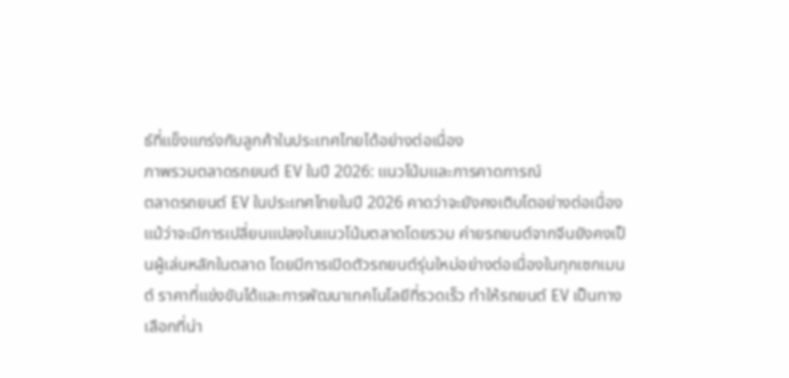ธ์ที่แข็งแกร่งกับลูกค้าในประเทศไทยได้อย่างต่อเนื่อง
ภาพรวมตลาดรถยนต์ EV ในปี 2026: แนวโน้มและการคาดการณ์
ตลาดรถยนต์ EV ในประเทศไทยในปี 2026 คาดว่าจะยังคงเติบโตอย่างต่อเนื่อง แม้ว่าจะมีการเปลี่ยนแปลงในแนวโน้มตลาดโดยรวม ค่ายรถยนต์จากจีนยังคงเป็นผู้เล่นหลักในตลาด โดยมีการเปิดตัวรถยนต์รุ่นใหม่อย่างต่อเนื่องในทุกเซกเมนต์ ราคาที่แข่งขันได้และการพัฒนาเทคโนโลยีที่รวดเร็ว ทำให้รถยนต์ EV เป็นทางเลือกที่น่า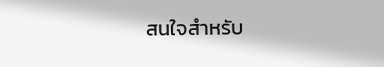สนใจสำหรับ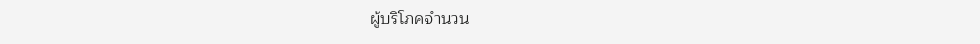ผู้บริโภคจำนวน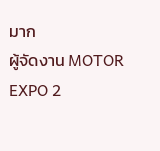มาก
ผู้จัดงาน MOTOR EXPO 2